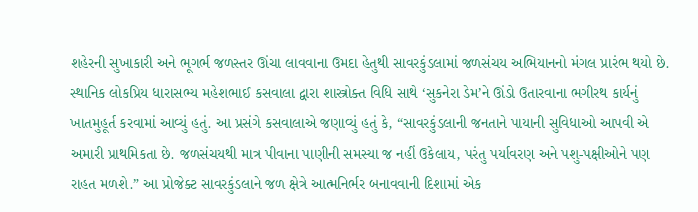શહેરની સુખાકારી અને ભૂગર્ભ જળસ્તર ઊંચા લાવવાના ઉમદા હેતુથી સાવરકુંડલામાં જળસંચય અભિયાનનો મંગલ પ્રારંભ થયો છે. સ્થાનિક લોકપ્રિય ધારાસભ્ય મહેશભાઈ કસવાલા દ્વારા શાસ્ત્રોક્ત વિધિ સાથે ‘સુકનેરા ડેમ’ને ઊંડો ઉતારવાના ભગીરથ કાર્યનું ખાતમુહૂર્ત કરવામાં આવ્યું હતું. આ પ્રસંગે કસવાલાએ જણાવ્યું હતું કે, “સાવરકુંડલાની જનતાને પાયાની સુવિધાઓ આપવી એ અમારી પ્રાથમિકતા છે. જળસંચયથી માત્ર પીવાના પાણીની સમસ્યા જ નહીં ઉકેલાય, પરંતુ પર્યાવરણ અને પશુ-પક્ષીઓને પણ રાહત મળશે.” આ પ્રોજેક્ટ સાવરકુંડલાને જળ ક્ષેત્રે આત્મનિર્ભર બનાવવાની દિશામાં એક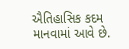ઐતિહાસિક કદમ માનવામાં આવે છે.